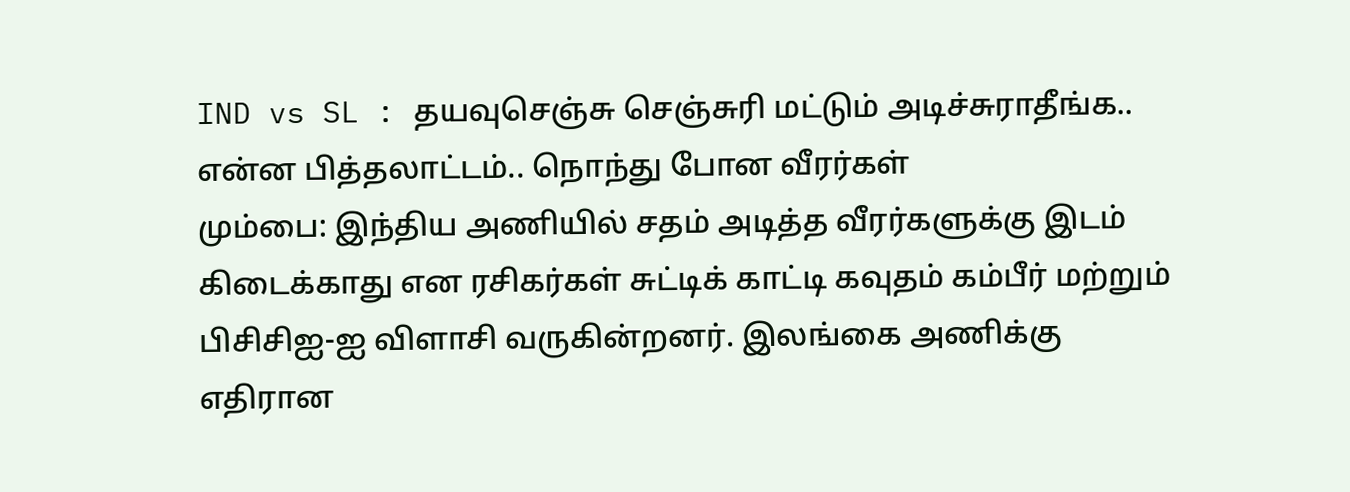IND vs SL : தயவுசெஞ்சு செஞ்சுரி மட்டும் அடிச்சுராதீங்க.. என்ன பித்தலாட்டம்.. நொந்து போன வீரர்கள்
மும்பை: இந்திய அணியில் சதம் அடித்த வீரர்களுக்கு இடம் கிடைக்காது என ரசிகர்கள் சுட்டிக் காட்டி கவுதம் கம்பீர் மற்றும் பிசிசிஐ-ஐ விளாசி வருகின்றனர். இலங்கை அணிக்கு எதிரான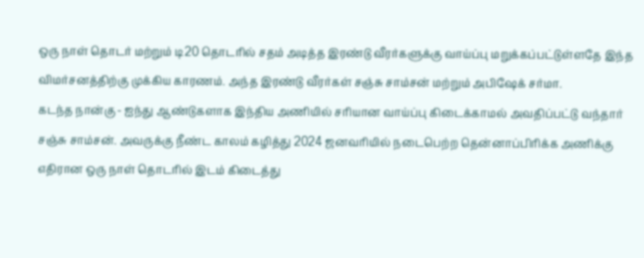ஒரு நாள் தொடர் மற்றும் டி20 தொடரில் சதம் அடித்த இரண்டு வீரர்களுக்கு வாய்ப்பு மறுக்கப்பட்டுள்ளதே இந்த விமர்சனத்திற்கு முக்கிய காரணம். அந்த இரண்டு வீரர்கள் சஞ்சு சாம்சன் மற்றும் அபிஷேக் சர்மா.
கடந்த நான்கு - ஐந்து ஆண்டுகளாக இந்திய அணியில் சரியான வாய்ப்பு கிடைக்காமல் அவதிப்பட்டு வந்தார் சஞ்சு சாம்சன். அவருக்கு நீண்ட காலம் கழித்து 2024 ஜனவரியில் நடைபெற்ற தென்னாப்பிரிக்க அணிக்கு எதிரான ஒரு நாள் தொடரில் இடம் கிடைத்து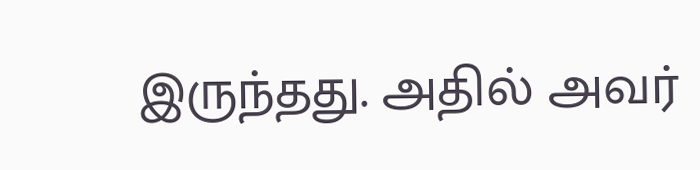இருந்தது. அதில் அவர்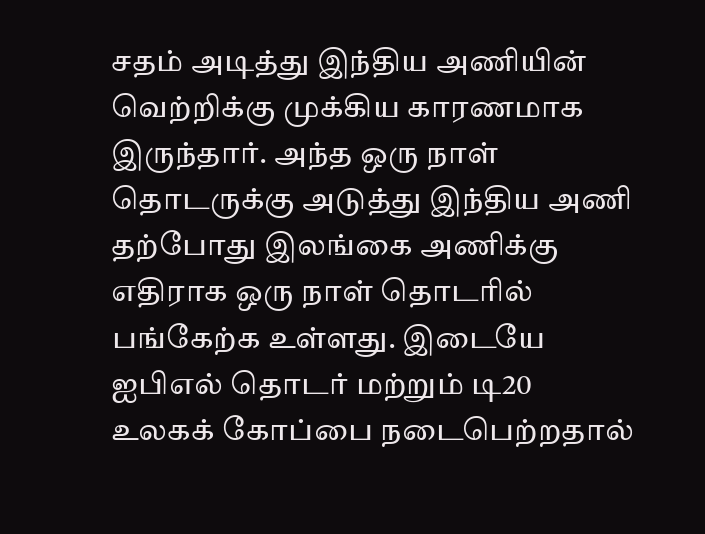சதம் அடித்து இந்திய அணியின் வெற்றிக்கு முக்கிய காரணமாக இருந்தார். அந்த ஒரு நாள் தொடருக்கு அடுத்து இந்திய அணி தற்போது இலங்கை அணிக்கு எதிராக ஒரு நாள் தொடரில் பங்கேற்க உள்ளது. இடையே ஐபிஎல் தொடர் மற்றும் டி20 உலகக் கோப்பை நடைபெற்றதால்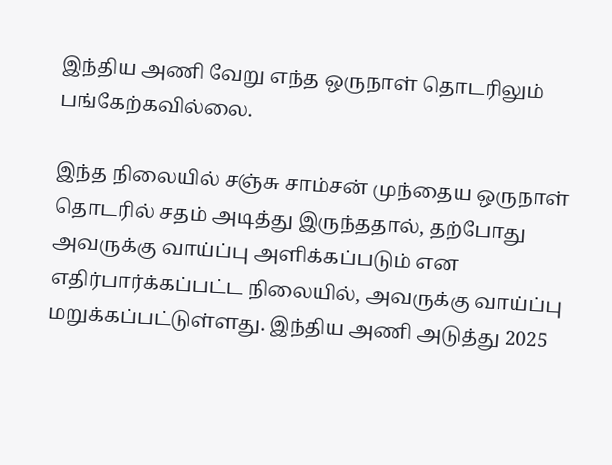இந்திய அணி வேறு எந்த ஒருநாள் தொடரிலும் பங்கேற்கவில்லை.

இந்த நிலையில் சஞ்சு சாம்சன் முந்தைய ஒருநாள் தொடரில் சதம் அடித்து இருந்ததால், தற்போது அவருக்கு வாய்ப்பு அளிக்கப்படும் என எதிர்பார்க்கப்பட்ட நிலையில், அவருக்கு வாய்ப்பு மறுக்கப்பட்டுள்ளது. இந்திய அணி அடுத்து 2025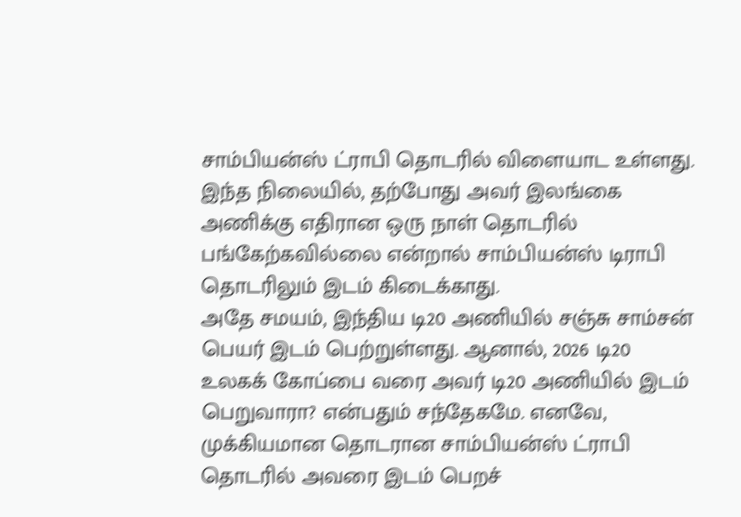சாம்பியன்ஸ் ட்ராபி தொடரில் விளையாட உள்ளது. இந்த நிலையில், தற்போது அவர் இலங்கை அணிக்கு எதிரான ஒரு நாள் தொடரில் பங்கேற்கவில்லை என்றால் சாம்பியன்ஸ் டிராபி தொடரிலும் இடம் கிடைக்காது.
அதே சமயம், இந்திய டி20 அணியில் சஞ்சு சாம்சன் பெயர் இடம் பெற்றுள்ளது. ஆனால், 2026 டி20 உலகக் கோப்பை வரை அவர் டி20 அணியில் இடம் பெறுவாரா? என்பதும் சந்தேகமே. எனவே, முக்கியமான தொடரான சாம்பியன்ஸ் ட்ராபி தொடரில் அவரை இடம் பெறச்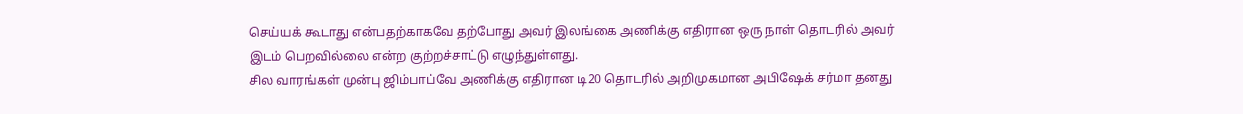செய்யக் கூடாது என்பதற்காகவே தற்போது அவர் இலங்கை அணிக்கு எதிரான ஒரு நாள் தொடரில் அவர் இடம் பெறவில்லை என்ற குற்றச்சாட்டு எழுந்துள்ளது.
சில வாரங்கள் முன்பு ஜிம்பாப்வே அணிக்கு எதிரான டி20 தொடரில் அறிமுகமான அபிஷேக் சர்மா தனது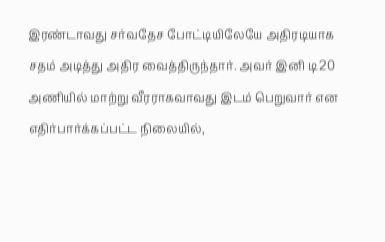இரண்டாவது சர்வதேச போட்டியிலேயே அதிரடியாக சதம் அடித்து அதிர வைத்திருந்தார். அவர் இனி டி20 அணியில் மாற்று வீரராகவாவது இடம் பெறுவார் என எதிர்பார்க்கப்பட்ட நிலையில்,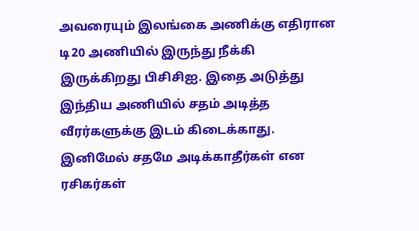அவரையும் இலங்கை அணிக்கு எதிரான டி20 அணியில் இருந்து நீக்கி இருக்கிறது பிசிசிஐ. இதை அடுத்து இந்திய அணியில் சதம் அடித்த வீரர்களுக்கு இடம் கிடைக்காது. இனிமேல் சதமே அடிக்காதீர்கள் என ரசிகர்கள்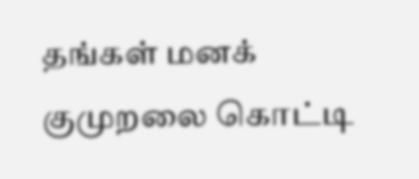தங்கள் மனக் குமுறலை கொட்டி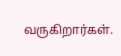வருகிறார்கள்.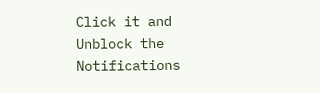Click it and Unblock the Notifications